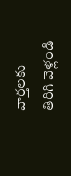వార్తలకు తిరిగి వెళ్లండి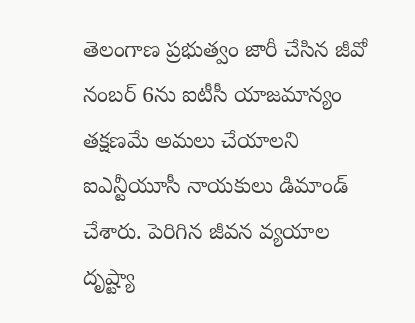తెలంగాణ ప్రభుత్వం జారీ చేసిన జీవో నంబర్ 6ను ఐటీసీ యాజమాన్యం తక్షణమే అమలు చేయాలని ఐఎన్టీయూసీ నాయకులు డిమాండ్ చేశారు. పెరిగిన జీవన వ్యయాల దృష్ట్యా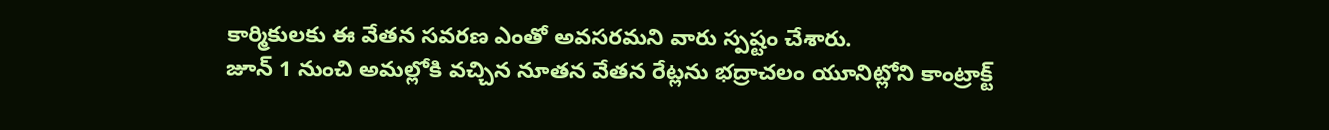కార్మికులకు ఈ వేతన సవరణ ఎంతో అవసరమని వారు స్పష్టం చేశారు.
జూన్ 1 నుంచి అమల్లోకి వచ్చిన నూతన వేతన రేట్లను భద్రాచలం యూనిట్లోని కాంట్రాక్ట్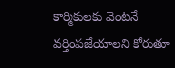కార్మికులకు వెంటనే వర్తింపజేయాలని కోరుతూ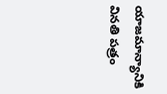యాజమాన్యానికి వినతి పత్రం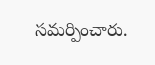సమర్పించారు.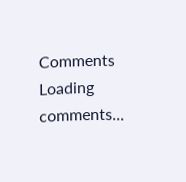Comments
Loading comments...